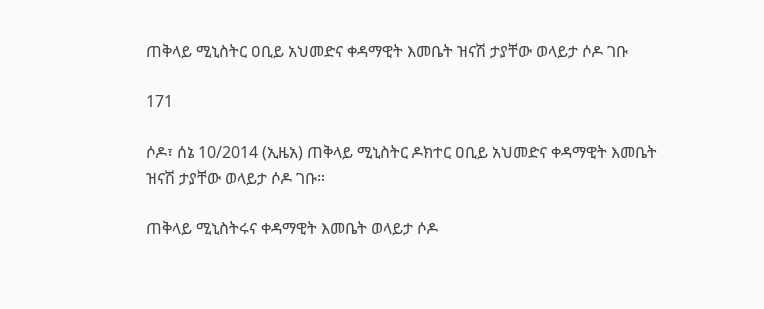ጠቅላይ ሚኒስትር ዐቢይ አህመድና ቀዳማዊት እመቤት ዝናሽ ታያቸው ወላይታ ሶዶ ገቡ

171

ሶዶ፣ ሰኔ 10/2014 (ኢዜአ) ጠቅላይ ሚኒስትር ዶክተር ዐቢይ አህመድና ቀዳማዊት እመቤት ዝናሽ ታያቸው ወላይታ ሶዶ ገቡ።

ጠቅላይ ሚኒስትሩና ቀዳማዊት እመቤት ወላይታ ሶዶ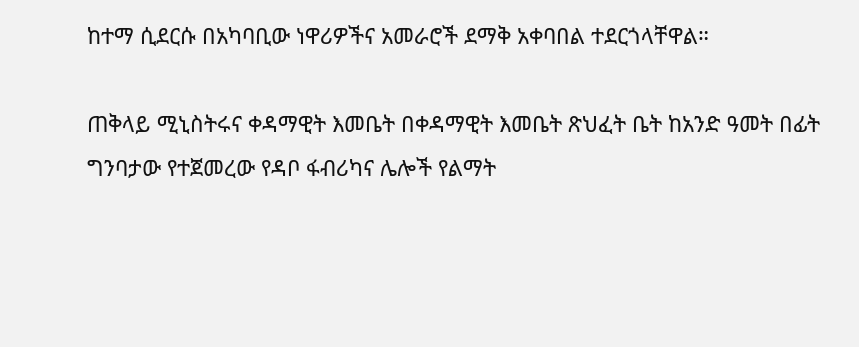ከተማ ሲደርሱ በአካባቢው ነዋሪዎችና አመራሮች ደማቅ አቀባበል ተደርጎላቸዋል።

ጠቅላይ ሚኒስትሩና ቀዳማዊት እመቤት በቀዳማዊት እመቤት ጽህፈት ቤት ከአንድ ዓመት በፊት ግንባታው የተጀመረው የዳቦ ፋብሪካና ሌሎች የልማት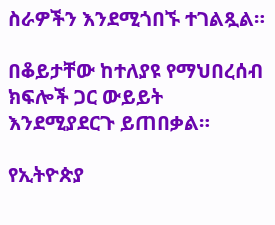ስራዎችን እንደሚጎበኙ ተገልጿል።

በቆይታቸው ከተለያዩ የማህበረሰብ ክፍሎች ጋር ውይይት እንደሚያደርጉ ይጠበቃል።

የኢትዮጵያ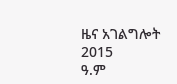ዜና አገልግሎት
2015
ዓ.ም